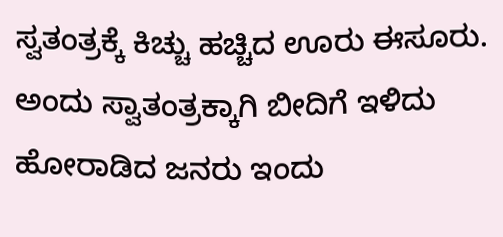ಸ್ವತಂತ್ರಕ್ಕೆ ಕಿಚ್ಚು ಹಚ್ಚಿದ ಊರು ಈಸೂರು. ಅಂದು ಸ್ವಾತಂತ್ರಕ್ಕಾಗಿ ಬೀದಿಗೆ ಇಳಿದು ಹೋರಾಡಿದ ಜನರು ಇಂದು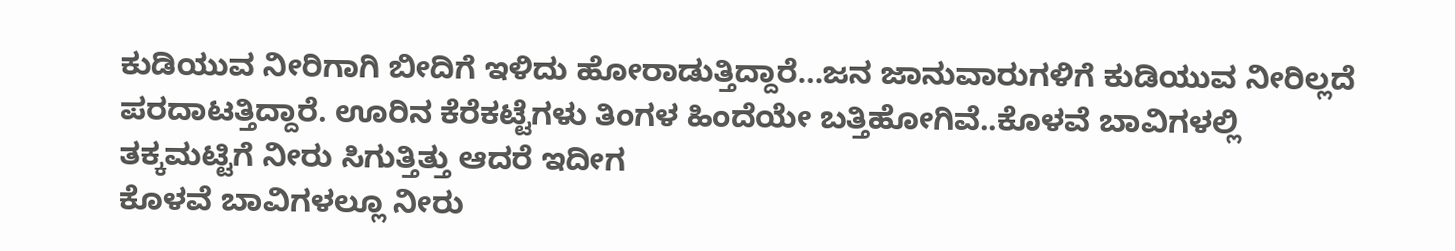ಕುಡಿಯುವ ನೀರಿಗಾಗಿ ಬೀದಿಗೆ ಇಳಿದು ಹೋರಾಡುತ್ತಿದ್ದಾರೆ…ಜನ ಜಾನುವಾರುಗಳಿಗೆ ಕುಡಿಯುವ ನೀರಿಲ್ಲದೆ ಪರದಾಟತ್ತಿದ್ದಾರೆ. ಊರಿನ ಕೆರೆಕಟ್ಟೆಗಳು ತಿಂಗಳ ಹಿಂದೆಯೇ ಬತ್ತಿಹೋಗಿವೆ..ಕೊಳವೆ ಬಾವಿಗಳಲ್ಲಿ ತಕ್ಕಮಟ್ಟಿಗೆ ನೀರು ಸಿಗುತ್ತಿತ್ತು ಆದರೆ ಇದೀಗ
ಕೊಳವೆ ಬಾವಿಗಳಲ್ಲೂ ನೀರು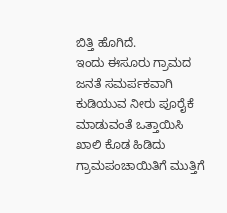ಬಿತ್ತಿ ಹೊಗಿದೆ.
ಇಂದು ಈಸೂರು ಗ್ರಾಮದ ಜನತೆ ಸಮರ್ಪಕವಾಗಿ ಕುಡಿಯುವ ನೀರು ಪೂರೈಕೆ ಮಾಡುವಂತೆ ಒತ್ತಾಯಿಸಿ ಖಾಲಿ ಕೊಡ ಹಿಡಿದು ಗ್ರಾಮಪಂಚಾಯಿತಿಗೆ ಮುತ್ತಿಗೆ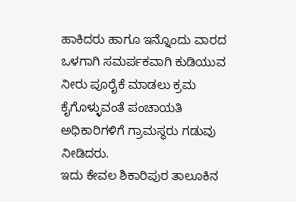ಹಾಕಿದರು ಹಾಗೂ ಇನ್ನೊಂದು ವಾರದ ಒಳಗಾಗಿ ಸಮರ್ಪಕವಾಗಿ ಕುಡಿಯುವ ನೀರು ಪೂರೈಕೆ ಮಾಡಲು ಕ್ರಮ ಕೈಗೊಳ್ಳುವಂತೆ ಪಂಚಾಯತಿ ಅಧಿಕಾರಿಗಳಿಗೆ ಗ್ರಾಮಸ್ಥರು ಗಡುವು ನೀಡಿದರು.
ಇದು ಕೇವಲ ಶಿಕಾರಿಪುರ ತಾಲೂಕಿನ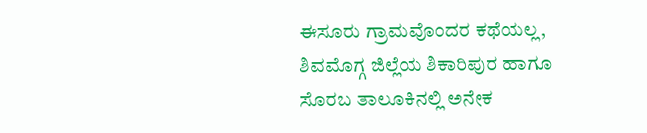ಈಸೂರು ಗ್ರಾಮವೊಂದರ ಕಥೆಯಲ್ಲ, ಶಿವಮೊಗ್ಗ ಜಿಲ್ಲೆಯ ಶಿಕಾರಿಪುರ ಹಾಗೂ ಸೊರಬ ತಾಲೂಕಿನಲ್ಲಿ ಅನೇಕ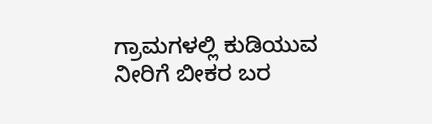ಗ್ರಾಮಗಳಲ್ಲಿ ಕುಡಿಯುವ ನೀರಿಗೆ ಬೀಕರ ಬರ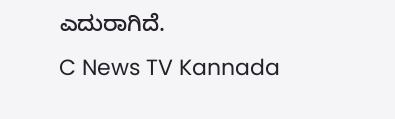ಎದುರಾಗಿದೆ.
C News TV Kannada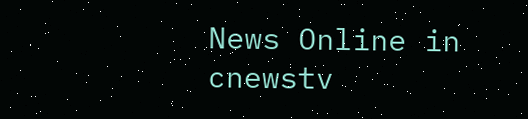News Online in cnewstv